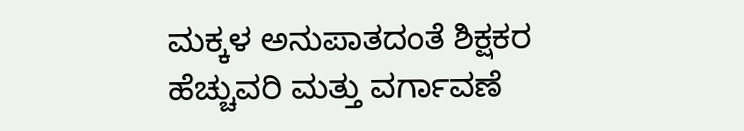ಮಕ್ಕಳ ಅನುಪಾತದಂತೆ ಶಿಕ್ಷಕರ ಹೆಚ್ಚುವರಿ ಮತ್ತು ವರ್ಗಾವಣೆ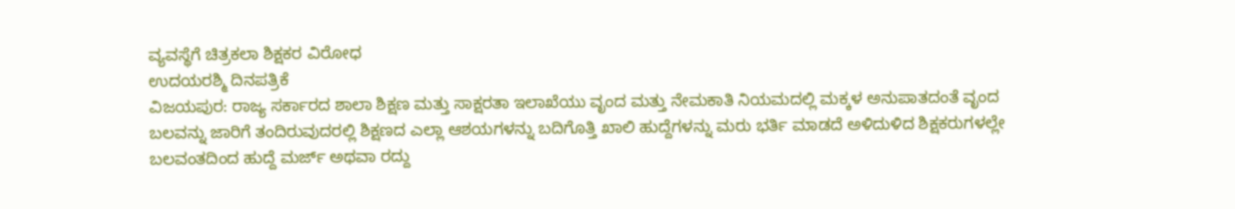ವ್ಯವಸ್ಥೆಗೆ ಚಿತ್ರಕಲಾ ಶಿಕ್ಷಕರ ವಿರೋಧ
ಉದಯರಶ್ಮಿ ದಿನಪತ್ರಿಕೆ
ವಿಜಯಪುರ: ರಾಜ್ಯ ಸರ್ಕಾರದ ಶಾಲಾ ಶಿಕ್ಷಣ ಮತ್ತು ಸಾಕ್ಷರತಾ ಇಲಾಖೆಯು ವೃಂದ ಮತ್ತು ನೇಮಕಾತಿ ನಿಯಮದಲ್ಲಿ ಮಕ್ಕಳ ಅನುಪಾತದಂತೆ ವೃಂದ ಬಲವನ್ನು ಜಾರಿಗೆ ತಂದಿರುವುದರಲ್ಲಿ ಶಿಕ್ಷಣದ ಎಲ್ಲಾ ಆಶಯಗಳನ್ನು ಬದಿಗೊತ್ತಿ ಖಾಲಿ ಹುದ್ದೆಗಳನ್ನು ಮರು ಭರ್ತಿ ಮಾಡದೆ ಅಳಿದುಳಿದ ಶಿಕ್ಷಕರುಗಳಲ್ಲೇ ಬಲವಂತದಿಂದ ಹುದ್ದೆ ಮರ್ಜ್ ಅಥವಾ ರದ್ದು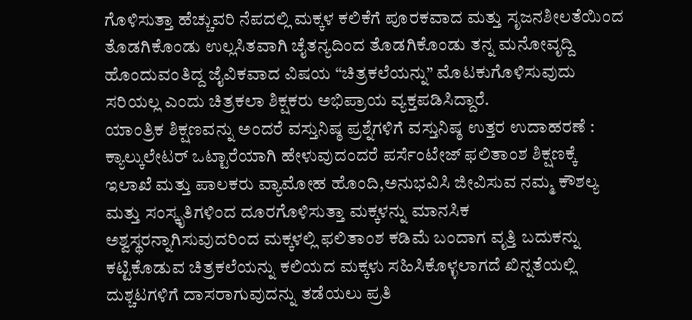ಗೊಳಿಸುತ್ತಾ ಹೆಚ್ಚುವರಿ ನೆಪದಲ್ಲಿ ಮಕ್ಕಳ ಕಲಿಕೆಗೆ ಪೂರಕವಾದ ಮತ್ತು ಸೃಜನಶೀಲತೆಯಿಂದ ತೊಡಗಿಕೊಂಡು ಉಲ್ಲಸಿತವಾಗಿ ಚೈತನ್ಯದಿಂದ ತೊಡಗಿಕೊಂಡು ತನ್ನ ಮನೋವೃದ್ದಿ ಹೊಂದುವಂತಿದ್ದ ಜೈವಿಕವಾದ ವಿಷಯ “ಚಿತ್ರಕಲೆಯನ್ನು” ಮೊಟಕುಗೊಳಿಸುವುದು ಸರಿಯಲ್ಲ ಎಂದು ಚಿತ್ರಕಲಾ ಶಿಕ್ಷಕರು ಅಭಿಪ್ರಾಯ ವ್ಯಕ್ತಪಡಿಸಿದ್ದಾರೆ.
ಯಾಂತ್ರಿಕ ಶಿಕ್ಷಣವನ್ನು ಅಂದರೆ ವಸ್ತುನಿಷ್ಠ ಪ್ರಶ್ನೆಗಳಿಗೆ ವಸ್ತುನಿಷ್ಠ ಉತ್ತರ ಉದಾಹರಣೆ : ಕ್ಯಾಲ್ಕುಲೇಟರ್ ಒಟ್ಟಾರೆಯಾಗಿ ಹೇಳುವುದಂದರೆ ಪರ್ಸೆಂಟೇಜ್ ಫಲಿತಾಂಶ ಶಿಕ್ಷಣಕ್ಕೆ ಇಲಾಖೆ ಮತ್ತು ಪಾಲಕರು ವ್ಯಾಮೋಹ ಹೊಂದಿ,ಅನುಭವಿಸಿ ಜೀವಿಸುವ ನಮ್ಮ ಕೌಶಲ್ಯ ಮತ್ತು ಸಂಸ್ಕೃತಿಗಳಿಂದ ದೂರಗೊಳಿಸುತ್ತಾ ಮಕ್ಕಳನ್ನು ಮಾನಸಿಕ ಅಶ್ವಸ್ಥರನ್ನಾಗಿಸುವುದರಿಂದ ಮಕ್ಕಳಲ್ಲಿ ಫಲಿತಾಂಶ ಕಡಿಮೆ ಬಂದಾಗ ವೃತ್ತಿ ಬದುಕನ್ನು ಕಟ್ಟಿಕೊಡುವ ಚಿತ್ರಕಲೆಯನ್ನು ಕಲಿಯದ ಮಕ್ಕಳು ಸಹಿಸಿಕೊಳ್ಳಲಾಗದೆ ಖಿನ್ನತೆಯಲ್ಲಿ ದುಶ್ಚಟಗಳಿಗೆ ದಾಸರಾಗುವುದನ್ನು ತಡೆಯಲು ಪ್ರತಿ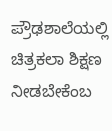ಪ್ರೌಢಶಾಲೆಯಲ್ಲಿ ಚಿತ್ರಕಲಾ ಶಿಕ್ಷಣ ನೀಡಬೇಕೆಂಬ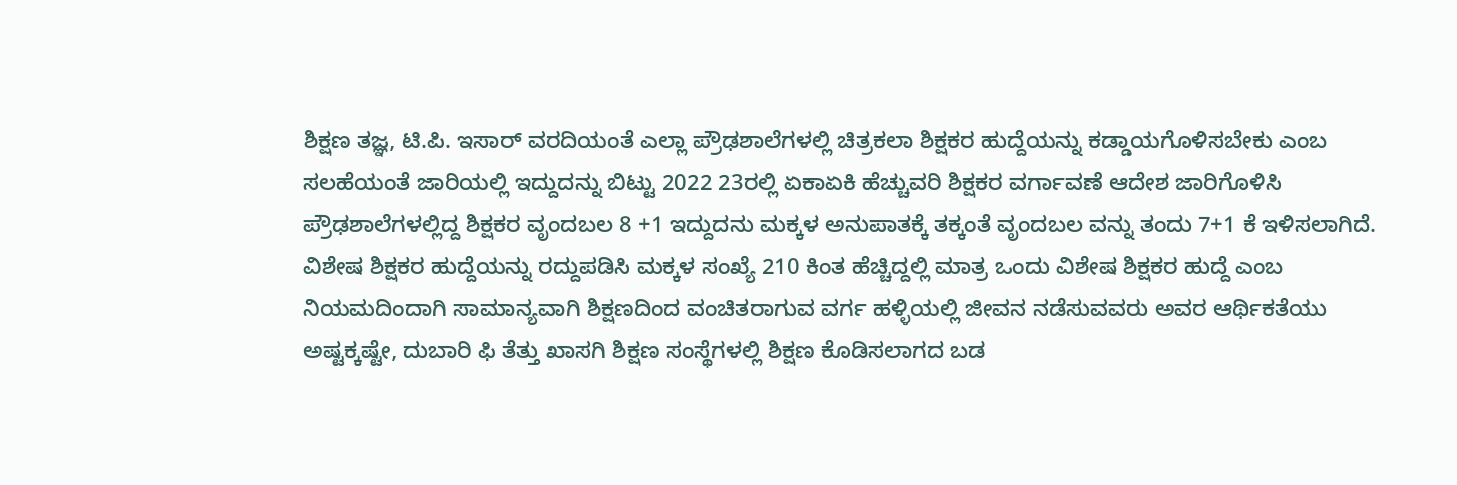ಶಿಕ್ಷಣ ತಜ್ಞ, ಟಿ.ಪಿ. ಇಸಾರ್ ವರದಿಯಂತೆ ಎಲ್ಲಾ ಪ್ರೌಢಶಾಲೆಗಳಲ್ಲಿ ಚಿತ್ರಕಲಾ ಶಿಕ್ಷಕರ ಹುದ್ದೆಯನ್ನು ಕಡ್ಡಾಯಗೊಳಿಸಬೇಕು ಎಂಬ ಸಲಹೆಯಂತೆ ಜಾರಿಯಲ್ಲಿ ಇದ್ದುದನ್ನು ಬಿಟ್ಟು 2022 23ರಲ್ಲಿ ಏಕಾಏಕಿ ಹೆಚ್ಚುವರಿ ಶಿಕ್ಷಕರ ವರ್ಗಾವಣೆ ಆದೇಶ ಜಾರಿಗೊಳಿಸಿ ಪ್ರೌಢಶಾಲೆಗಳಲ್ಲಿದ್ದ ಶಿಕ್ಷಕರ ವೃಂದಬಲ 8 +1 ಇದ್ದುದನು ಮಕ್ಕಳ ಅನುಪಾತಕ್ಕೆ ತಕ್ಕಂತೆ ವೃಂದಬಲ ವನ್ನು ತಂದು 7+1 ಕೆ ಇಳಿಸಲಾಗಿದೆ.
ವಿಶೇಷ ಶಿಕ್ಷಕರ ಹುದ್ದೆಯನ್ನು ರದ್ದುಪಡಿಸಿ ಮಕ್ಕಳ ಸಂಖ್ಯೆ 210 ಕಿಂತ ಹೆಚ್ಚಿದ್ದಲ್ಲಿ ಮಾತ್ರ ಒಂದು ವಿಶೇಷ ಶಿಕ್ಷಕರ ಹುದ್ದೆ ಎಂಬ ನಿಯಮದಿಂದಾಗಿ ಸಾಮಾನ್ಯವಾಗಿ ಶಿಕ್ಷಣದಿಂದ ವಂಚಿತರಾಗುವ ವರ್ಗ ಹಳ್ಳಿಯಲ್ಲಿ ಜೀವನ ನಡೆಸುವವರು ಅವರ ಆರ್ಥಿಕತೆಯು ಅಷ್ಟಕ್ಕಷ್ಟೇ, ದುಬಾರಿ ಫಿ ತೆತ್ತು ಖಾಸಗಿ ಶಿಕ್ಷಣ ಸಂಸ್ಥೆಗಳಲ್ಲಿ ಶಿಕ್ಷಣ ಕೊಡಿಸಲಾಗದ ಬಡ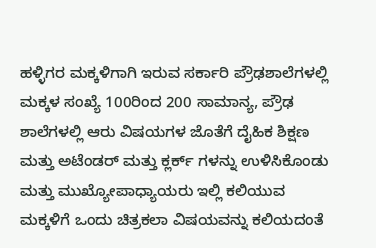ಹಳ್ಳಿಗರ ಮಕ್ಕಳಿಗಾಗಿ ಇರುವ ಸರ್ಕಾರಿ ಪ್ರೌಢಶಾಲೆಗಳಲ್ಲಿ ಮಕ್ಕಳ ಸಂಖ್ಯೆ 100ರಿಂದ 200 ಸಾಮಾನ್ಯ, ಪ್ರೌಢ ಶಾಲೆಗಳಲ್ಲಿ ಆರು ವಿಷಯಗಳ ಜೊತೆಗೆ ದೈಹಿಕ ಶಿಕ್ಷಣ ಮತ್ತು ಅಟೆಂಡರ್ ಮತ್ತು ಕ್ಲರ್ಕ್ ಗಳನ್ನು ಉಳಿಸಿಕೊಂಡು ಮತ್ತು ಮುಖ್ಯೋಪಾಧ್ಯಾಯರು ಇಲ್ಲಿ ಕಲಿಯುವ ಮಕ್ಕಳಿಗೆ ಒಂದು ಚಿತ್ರಕಲಾ ವಿಷಯವನ್ನು ಕಲಿಯದಂತೆ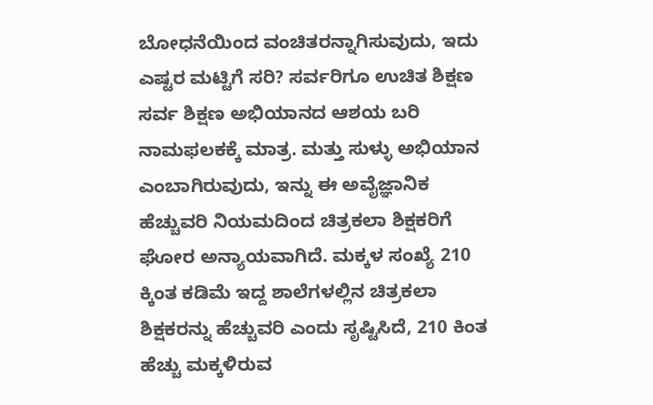ಬೋಧನೆಯಿಂದ ವಂಚಿತರನ್ನಾಗಿಸುವುದು, ಇದು ಎಷ್ಟರ ಮಟ್ಟಿಗೆ ಸರಿ? ಸರ್ವರಿಗೂ ಉಚಿತ ಶಿಕ್ಷಣ ಸರ್ವ ಶಿಕ್ಷಣ ಅಭಿಯಾನದ ಆಶಯ ಬರಿ ನಾಮಫಲಕಕ್ಕೆ ಮಾತ್ರ. ಮತ್ತು ಸುಳ್ಳು ಅಭಿಯಾನ ಎಂಬಾಗಿರುವುದು, ಇನ್ನು ಈ ಅವೈಜ್ಞಾನಿಕ ಹೆಚ್ಚುವರಿ ನಿಯಮದಿಂದ ಚಿತ್ರಕಲಾ ಶಿಕ್ಷಕರಿಗೆ ಘೋರ ಅನ್ಯಾಯವಾಗಿದೆ. ಮಕ್ಕಳ ಸಂಖ್ಯೆ 210 ಕ್ಕಿಂತ ಕಡಿಮೆ ಇದ್ದ ಶಾಲೆಗಳಲ್ಲಿನ ಚಿತ್ರಕಲಾ ಶಿಕ್ಷಕರನ್ನು ಹೆಚ್ಚುವರಿ ಎಂದು ಸೃಷ್ಟಿಸಿದೆ, 210 ಕಿಂತ ಹೆಚ್ಚು ಮಕ್ಕಳಿರುವ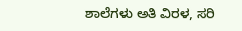ಶಾಲೆಗಳು ಅತಿ ವಿರಳ, ಸರಿ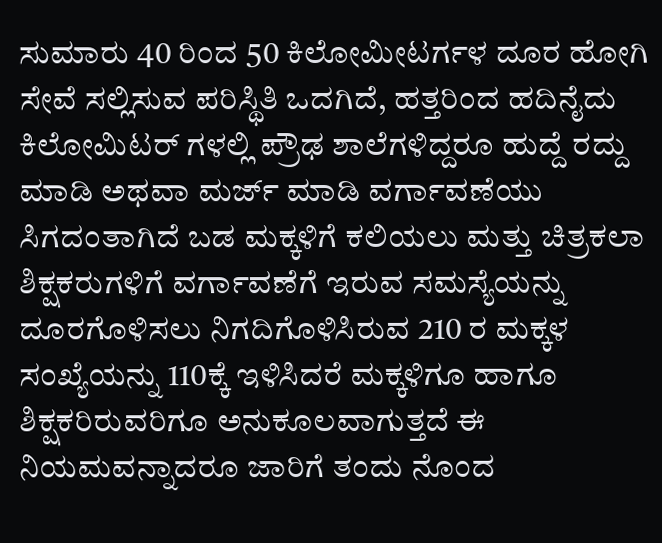ಸುಮಾರು 40 ರಿಂದ 50 ಕಿಲೋಮೀಟರ್ಗಳ ದೂರ ಹೋಗಿ ಸೇವೆ ಸಲ್ಲಿಸುವ ಪರಿಸ್ಥಿತಿ ಒದಗಿದೆ, ಹತ್ತರಿಂದ ಹದಿನೈದು ಕಿಲೋಮಿಟರ್ ಗಳಲ್ಲಿ ಪ್ರೌಢ ಶಾಲೆಗಳಿದ್ದರೂ ಹುದ್ದೆ ರದ್ದು ಮಾಡಿ ಅಥವಾ ಮರ್ಜ್ ಮಾಡಿ ವರ್ಗಾವಣೆಯು ಸಿಗದಂತಾಗಿದೆ ಬಡ ಮಕ್ಕಳಿಗೆ ಕಲಿಯಲು ಮತ್ತು ಚಿತ್ರಕಲಾ ಶಿಕ್ಷಕರುಗಳಿಗೆ ವರ್ಗಾವಣೆಗೆ ಇರುವ ಸಮಸ್ಯೆಯನ್ನು ದೂರಗೊಳಿಸಲು ನಿಗದಿಗೊಳಿಸಿರುವ 210 ರ ಮಕ್ಕಳ ಸಂಖ್ಯೆಯನ್ನು 110ಕ್ಕೆ ಇಳಿಸಿದರೆ ಮಕ್ಕಳಿಗೂ ಹಾಗೂ ಶಿಕ್ಷಕರಿರುವರಿಗೂ ಅನುಕೂಲವಾಗುತ್ತದೆ ಈ ನಿಯಮವನ್ನಾದರೂ ಜಾರಿಗೆ ತಂದು ನೊಂದ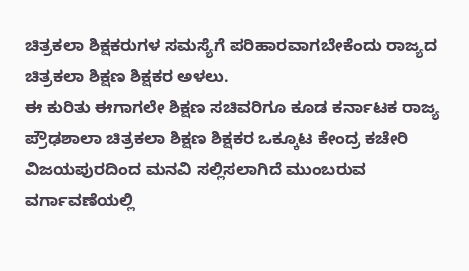ಚಿತ್ರಕಲಾ ಶಿಕ್ಷಕರುಗಳ ಸಮಸ್ಯೆಗೆ ಪರಿಹಾರವಾಗಬೇಕೆಂದು ರಾಜ್ಯದ ಚಿತ್ರಕಲಾ ಶಿಕ್ಷಣ ಶಿಕ್ಷಕರ ಅಳಲು.
ಈ ಕುರಿತು ಈಗಾಗಲೇ ಶಿಕ್ಷಣ ಸಚಿವರಿಗೂ ಕೂಡ ಕರ್ನಾಟಕ ರಾಜ್ಯ ಪ್ರೌಢಶಾಲಾ ಚಿತ್ರಕಲಾ ಶಿಕ್ಷಣ ಶಿಕ್ಷಕರ ಒಕ್ಕೂಟ ಕೇಂದ್ರ ಕಚೇರಿ ವಿಜಯಪುರದಿಂದ ಮನವಿ ಸಲ್ಲಿಸಲಾಗಿದೆ ಮುಂಬರುವ ವರ್ಗಾವಣೆಯಲ್ಲಿ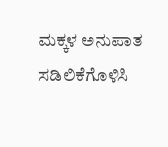ಮಕ್ಕಳ ಅನುಪಾತ ಸಡಿಲಿಕೆಗೊಳಿಸಿ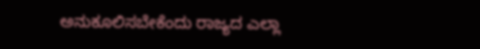ಅನುಕೂಲಿಸಬೇಕೆಂದು ರಾಜ್ಯದ ಎಲ್ಲಾ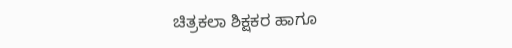ಚಿತ್ರಕಲಾ ಶಿಕ್ಷಕರ ಹಾಗೂ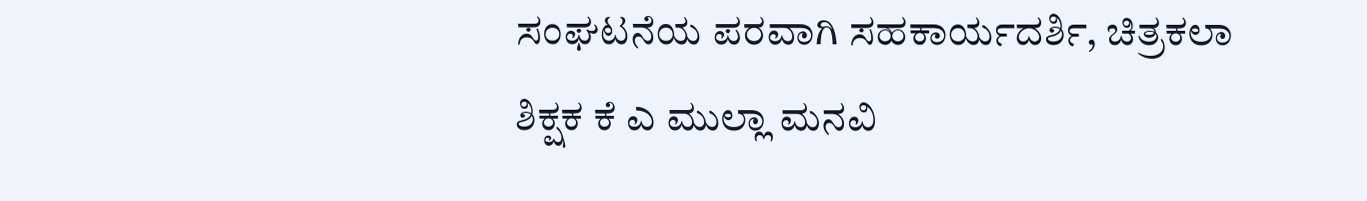ಸಂಘಟನೆಯ ಪರವಾಗಿ ಸಹಕಾರ್ಯದರ್ಶಿ, ಚಿತ್ರಕಲಾ ಶಿಕ್ಷಕ ಕೆ ಎ ಮುಲ್ಲಾ ಮನವಿ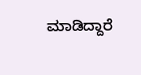ಮಾಡಿದ್ದಾರೆ